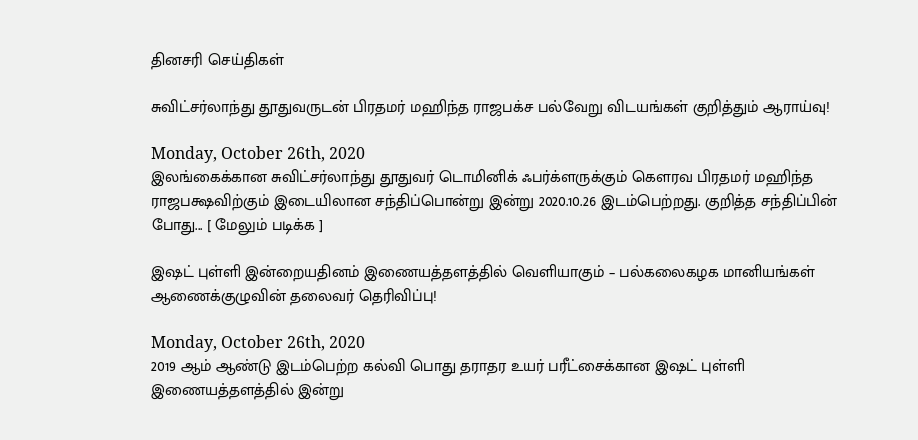தினசரி செய்திகள்

சுவிட்சர்லாந்து தூதுவருடன் பிரதமர் மஹிந்த ராஜபக்ச பல்வேறு விடயங்கள் குறித்தும் ஆராய்வு!

Monday, October 26th, 2020
இலங்கைக்கான சுவிட்சர்லாந்து தூதுவர் டொமினிக் ஃபர்க்ளருக்கும் கௌரவ பிரதமர் மஹிந்த ராஜபக்ஷவிற்கும் இடையிலான சந்திப்பொன்று இன்று 2020.10.26 இடம்பெற்றது. குறித்த சந்திப்பின் போது... [ மேலும் படிக்க ]

இஷட் புள்ளி இன்றையதினம் இணையத்தளத்தில் வெளியாகும் – பல்கலைகழக மானியங்கள் ஆணைக்குழுவின் தலைவர் தெரிவிப்பு!

Monday, October 26th, 2020
2019 ஆம் ஆண்டு இடம்பெற்ற கல்வி பொது தராதர உயர் பரீட்சைக்கான இஷட் புள்ளி இணையத்தளத்தில் இன்று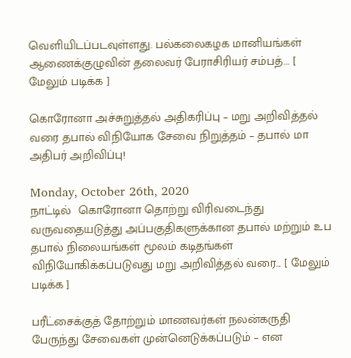வெளியிடப்படவுள்ளது. பல்கலைகழக மானியங்கள் ஆணைக்குழுவின் தலைவர் பேராசிரியர் சம்பத்... [ மேலும் படிக்க ]

கொரோனா அச்சுறுத்தல் அதிகரிப்பு – மறு அறிவித்தல் வரை தபால் விநியோக சேவை நிறுத்தம் – தபால் மா அதிபர் அறிவிப்பு!

Monday, October 26th, 2020
நாட்டில்  கொரோனா தொற்று விரிவடைந்து வருவதையடுத்து அப்பகுதிகளுக்கான தபால் மற்றும் உப தபால் நிலையங்கள் மூலம் கடிதங்கள் விநியோகிக்கப்படுவது மறு அறிவித்தல் வரை... [ மேலும் படிக்க ]

பரீட்சைக்குத் தோற்றும் மாணவர்கள் நலன்கருதி பேருந்து சேவைகள் முன்னெடுக்கப்படும் – என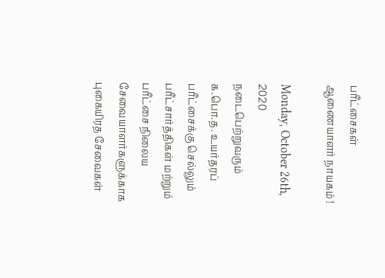பரீட்சைகள் ஆணையாளர் நாயகம் !

Monday, October 26th, 2020
நடைபெற்றுவரும் க.பொ.த. உயர்தரப் பரீட்சைக்கு செல்லும் பரீட்சார்த்திகள் மற்றும் பரீட்சை நிலைய சேவையாளர்களுக்காக புகையிரத சேவைகள்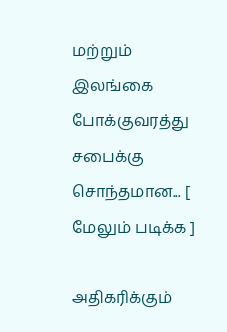மற்றும் இலங்கை போக்குவரத்து சபைக்கு சொந்தமான... [ மேலும் படிக்க ]

அதிகரிக்கும்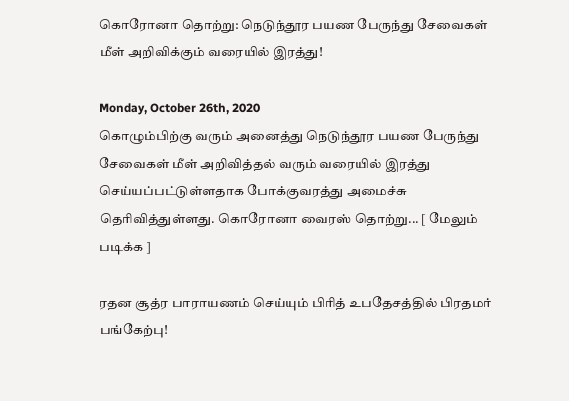கொரோனா தொற்று: நெடுந்தூர பயண பேருந்து சேவைகள் மீள் அறிவிக்கும் வரையில் இரத்து!

Monday, October 26th, 2020
கொழும்பிற்கு வரும் அனைத்து நெடுந்தூர பயண பேருந்து சேவைகள் மீள் அறிவித்தல் வரும் வரையில் இரத்து செய்யப்பட்டுள்ளதாக போக்குவரத்து அமைச்சு தெரிவித்துள்ளது. கொரோனா வைரஸ் தொற்று... [ மேலும் படிக்க ]

ரதன சூத்ர பாராயணம் செய்யும் பிரித் உபதேசத்தில் பிரதமர் பங்கேற்பு!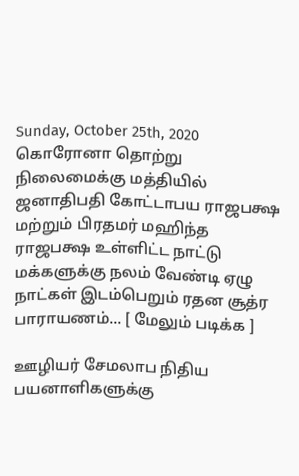Sunday, October 25th, 2020
கொரோனா தொற்று நிலைமைக்கு மத்தியில் ஜனாதிபதி கோட்டாபய ராஜபக்ஷ மற்றும் பிரதமர் மஹிந்த ராஜபக்ஷ உள்ளிட்ட நாட்டு மக்களுக்கு நலம் வேண்டி ஏழு நாட்கள் இடம்பெறும் ரதன சூத்ர பாராயணம்... [ மேலும் படிக்க ]

ஊழியர் சேமலாப நிதிய பயனாளிகளுக்கு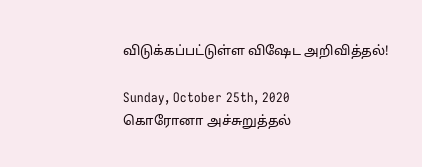விடுக்கப்பட்டுள்ள விஷேட அறிவித்தல்!

Sunday, October 25th, 2020
கொரோனா அச்சுறுத்தல்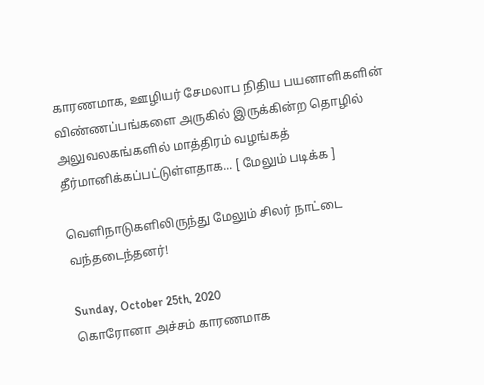காரணமாக, ஊழியர் சேமலாப நிதிய பயனாளிகளின் விண்ணப்பங்களை அருகில் இருக்கின்ற தொழில் அலுவலகங்களில் மாத்திரம் வழங்கத் தீர்மானிக்கப்பட்டுள்ளதாக... [ மேலும் படிக்க ]

வெளிநாடுகளிலிருந்து மேலும் சிலர் நாட்டை வந்தடைந்தனர்!

Sunday, October 25th, 2020
கொரோனா அச்சம் காரணமாக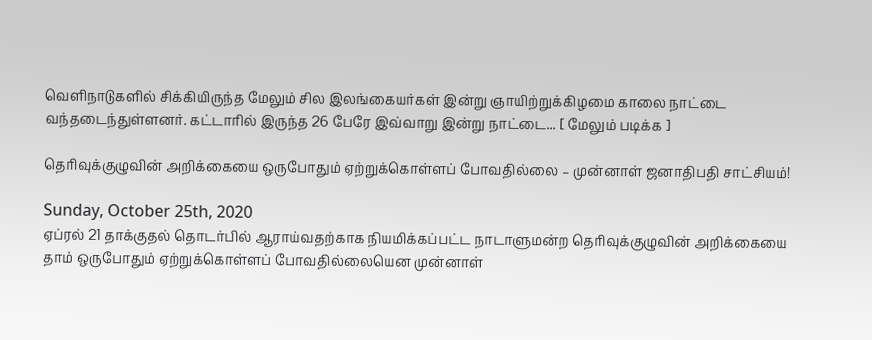வெளிநாடுகளில் சிக்கியிருந்த மேலும் சில இலங்கையர்கள் இன்று ஞாயிற்றுக்கிழமை காலை நாட்டை வந்தடைந்துள்ளனர். கட்டாரில் இருந்த 26 பேரே இவ்வாறு இன்று நாட்டை... [ மேலும் படிக்க ]

தெரிவுக்குழுவின் அறிக்கையை ஒருபோதும் ஏற்றுக்கொள்ளப் போவதில்லை – முன்னாள் ஜனாதிபதி சாட்சியம்!

Sunday, October 25th, 2020
ஏப்ரல் 21 தாக்குதல் தொடர்பில் ஆராய்வதற்காக நியமிக்கப்பட்ட நாடாளுமன்ற தெரிவுக்குழுவின் அறிக்கையை தாம் ஒருபோதும் ஏற்றுக்கொள்ளப் போவதில்லையென முன்னாள்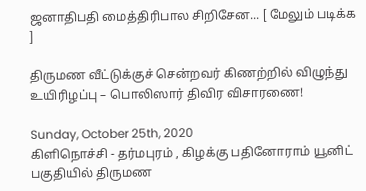ஜனாதிபதி மைத்திரிபால சிறிசேன... [ மேலும் படிக்க ]

திருமண வீட்டுக்குச் சென்றவர் கிணற்றில் விழுந்து உயிரிழப்பு – பொலிஸார் திவிர விசாரணை!

Sunday, October 25th, 2020
கிளிநொச்சி - தர்மபுரம் , கிழக்கு பதினோராம் யூனிட் பகுதியில் திருமண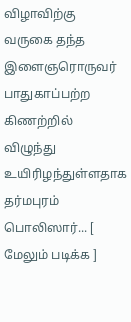விழாவிற்கு வருகை தந்த இளைஞரொருவர் பாதுகாப்பற்ற கிணற்றில் விழுந்து உயிரிழந்துள்ளதாக தர்மபுரம் பொலிஸார்... [ மேலும் படிக்க ]